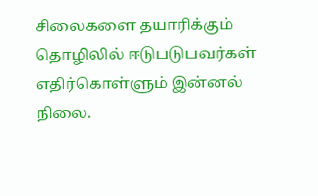சிலைகளை தயாரிக்கும் தொழிலில் ஈடுபடுபவர்கள் எதிர்கொள்ளும் இன்னல் நிலை.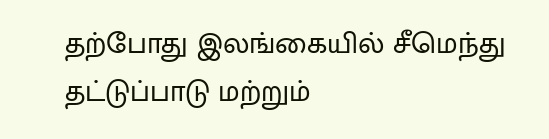தற்போது இலங்கையில் சீமெந்து தட்டுப்பாடு மற்றும்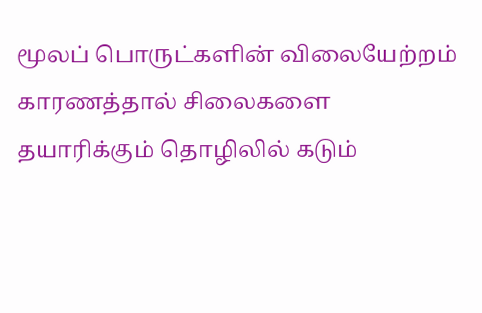மூலப் பொருட்களின் விலையேற்றம் காரணத்தால் சிலைகளை தயாரிக்கும் தொழிலில் கடும்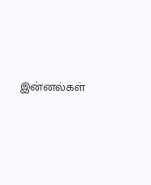இன்னல்கள்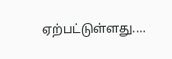ஏற்பட்டுள்ளது.…